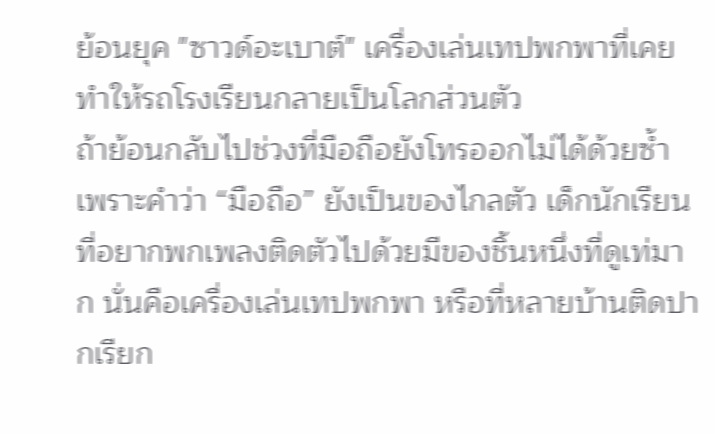ย้อนยุค "ซาวด์อะเบาต์" เครื่องเล่นเทปพกพาที่เคยทำให้รถโรงเรียนกลายเป็นโลกส่วนตัว
ถ้าย้อนกลับไปช่วงที่มือถือยังโทรออกไม่ได้ด้วยซ้ำ เพราะคำว่า “มือถือ” ยังเป็นของไกลตัว เด็กนักเรียนที่อยากพกเพลงติดตัวไปด้วยมีของชิ้นหนึ่งที่ดูเท่มาก นั่นคือเครื่องเล่นเทปพกพา หรือที่หลายบ้านติดปากเรียก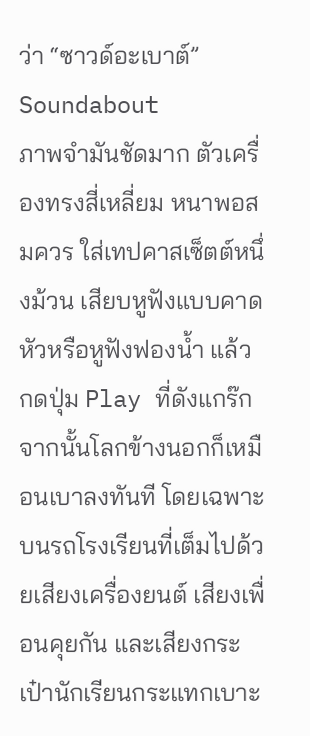ว่า “ซาวด์อะเบาต์” Soundabout
ภาพจำมันชัดมาก ตัวเครื่องทรงสี่เหลี่ยม หนาพอสมควร ใส่เทปคาสเซ็ตต์หนึ่งม้วน เสียบหูฟังแบบคาดหัวหรือหูฟังฟองน้ำ แล้วกดปุ่ม Play ที่ดังแกร๊ก จากนั้นโลกข้างนอกก็เหมือนเบาลงทันที โดยเฉพาะบนรถโรงเรียนที่เต็มไปด้วยเสียงเครื่องยนต์ เสียงเพื่อนคุยกัน และเสียงกระเป๋านักเรียนกระแทกเบาะ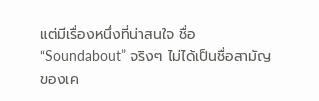แต่มีเรื่องหนึ่งที่น่าสนใจ ชื่อ “Soundabout” จริงๆ ไม่ได้เป็นชื่อสามัญของเค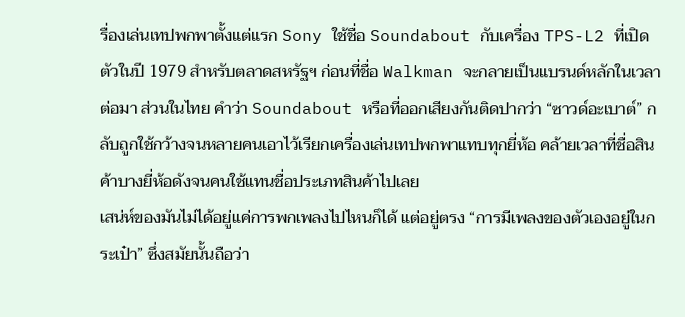รื่องเล่นเทปพกพาตั้งแต่แรก Sony ใช้ชื่อ Soundabout กับเครื่อง TPS-L2 ที่เปิดตัวในปี 1979 สำหรับตลาดสหรัฐฯ ก่อนที่ชื่อ Walkman จะกลายเป็นแบรนด์หลักในเวลาต่อมา ส่วนในไทย คำว่า Soundabout หรือที่ออกเสียงกันติดปากว่า “ซาวด์อะเบาต์” กลับถูกใช้กว้างจนหลายคนเอาไว้เรียกเครื่องเล่นเทปพกพาแทบทุกยี่ห้อ คล้ายเวลาที่ชื่อสินค้าบางยี่ห้อดังจนคนใช้แทนชื่อประเภทสินค้าไปเลย
เสน่ห์ของมันไม่ได้อยู่แค่การพกเพลงไปไหนก็ได้ แต่อยู่ตรง “การมีเพลงของตัวเองอยู่ในกระเป๋า” ซึ่งสมัยนั้นถือว่า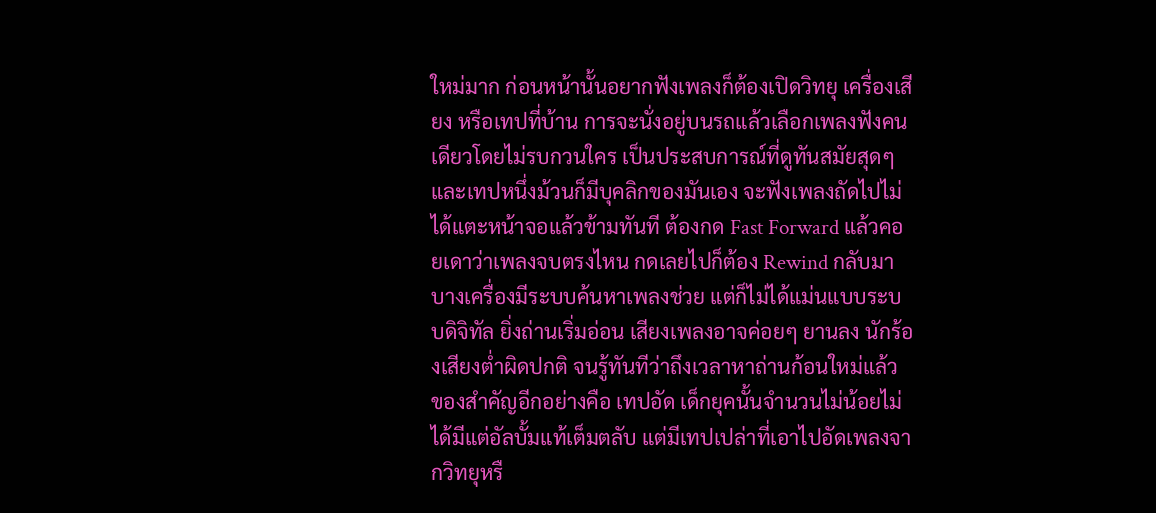ใหม่มาก ก่อนหน้านั้นอยากฟังเพลงก็ต้องเปิดวิทยุ เครื่องเสียง หรือเทปที่บ้าน การจะนั่งอยู่บนรถแล้วเลือกเพลงฟังคนเดียวโดยไม่รบกวนใคร เป็นประสบการณ์ที่ดูทันสมัยสุดๆ
และเทปหนึ่งม้วนก็มีบุคลิกของมันเอง จะฟังเพลงถัดไปไม่ได้แตะหน้าจอแล้วข้ามทันที ต้องกด Fast Forward แล้วคอยเดาว่าเพลงจบตรงไหน กดเลยไปก็ต้อง Rewind กลับมา บางเครื่องมีระบบค้นหาเพลงช่วย แต่ก็ไม่ได้แม่นแบบระบบดิจิทัล ยิ่งถ่านเริ่มอ่อน เสียงเพลงอาจค่อยๆ ยานลง นักร้องเสียงต่ำผิดปกติ จนรู้ทันทีว่าถึงเวลาหาถ่านก้อนใหม่แล้ว
ของสำคัญอีกอย่างคือ เทปอัด เด็กยุคนั้นจำนวนไม่น้อยไม่ได้มีแต่อัลบั้มแท้เต็มตลับ แต่มีเทปเปล่าที่เอาไปอัดเพลงจากวิทยุหรื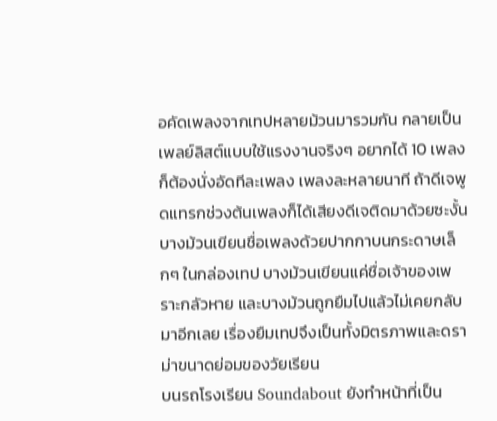อคัดเพลงจากเทปหลายม้วนมารวมกัน กลายเป็นเพลย์ลิสต์แบบใช้แรงงานจริงๆ อยากได้ 10 เพลง ก็ต้องนั่งอัดทีละเพลง เพลงละหลายนาที ถ้าดีเจพูดแทรกช่วงต้นเพลงก็ได้เสียงดีเจติดมาด้วยซะงั้น
บางม้วนเขียนชื่อเพลงด้วยปากกาบนกระดาษเล็กๆ ในกล่องเทป บางม้วนเขียนแค่ชื่อเจ้าของเพราะกลัวหาย และบางม้วนถูกยืมไปแล้วไม่เคยกลับมาอีกเลย เรื่องยืมเทปจึงเป็นทั้งมิตรภาพและดราม่าขนาดย่อมของวัยเรียน
บนรถโรงเรียน Soundabout ยังทำหน้าที่เป็น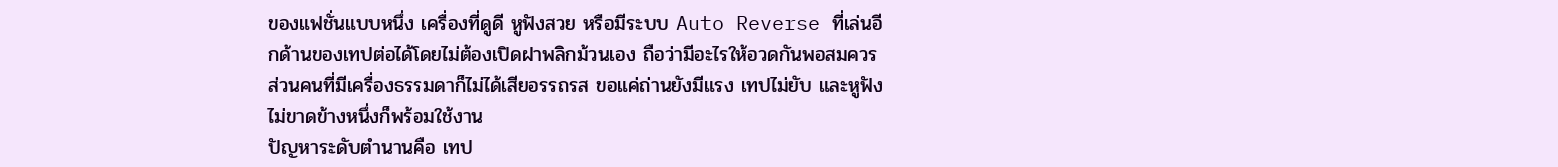ของแฟชั่นแบบหนึ่ง เครื่องที่ดูดี หูฟังสวย หรือมีระบบ Auto Reverse ที่เล่นอีกด้านของเทปต่อได้โดยไม่ต้องเปิดฝาพลิกม้วนเอง ถือว่ามีอะไรให้อวดกันพอสมควร ส่วนคนที่มีเครื่องธรรมดาก็ไม่ได้เสียอรรถรส ขอแค่ถ่านยังมีแรง เทปไม่ยับ และหูฟังไม่ขาดข้างหนึ่งก็พร้อมใช้งาน
ปัญหาระดับตำนานคือ เทป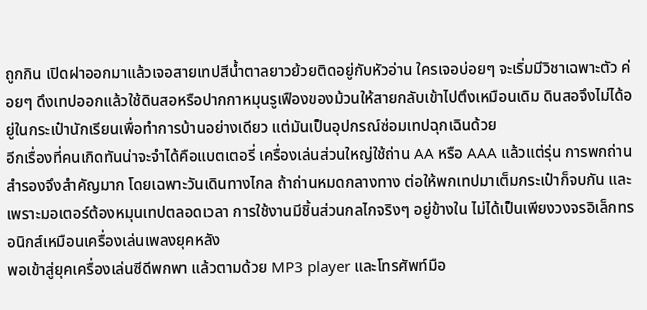ถูกกิน เปิดฝาออกมาแล้วเจอสายเทปสีน้ำตาลยาวย้วยติดอยู่กับหัวอ่าน ใครเจอบ่อยๆ จะเริ่มมีวิชาเฉพาะตัว ค่อยๆ ดึงเทปออกแล้วใช้ดินสอหรือปากกาหมุนรูเฟืองของม้วนให้สายกลับเข้าไปตึงเหมือนเดิม ดินสอจึงไม่ได้อยู่ในกระเป๋านักเรียนเพื่อทำการบ้านอย่างเดียว แต่มันเป็นอุปกรณ์ซ่อมเทปฉุกเฉินด้วย
อีกเรื่องที่คนเกิดทันน่าจะจำได้คือแบตเตอรี่ เครื่องเล่นส่วนใหญ่ใช้ถ่าน AA หรือ AAA แล้วแต่รุ่น การพกถ่านสำรองจึงสำคัญมาก โดยเฉพาะวันเดินทางไกล ถ้าถ่านหมดกลางทาง ต่อให้พกเทปมาเต็มกระเป๋าก็จบกัน และเพราะมอเตอร์ต้องหมุนเทปตลอดเวลา การใช้งานมีชิ้นส่วนกลไกจริงๆ อยู่ข้างใน ไม่ได้เป็นเพียงวงจรอิเล็กทรอนิกส์เหมือนเครื่องเล่นเพลงยุคหลัง
พอเข้าสู่ยุคเครื่องเล่นซีดีพกพา แล้วตามด้วย MP3 player และโทรศัพท์มือ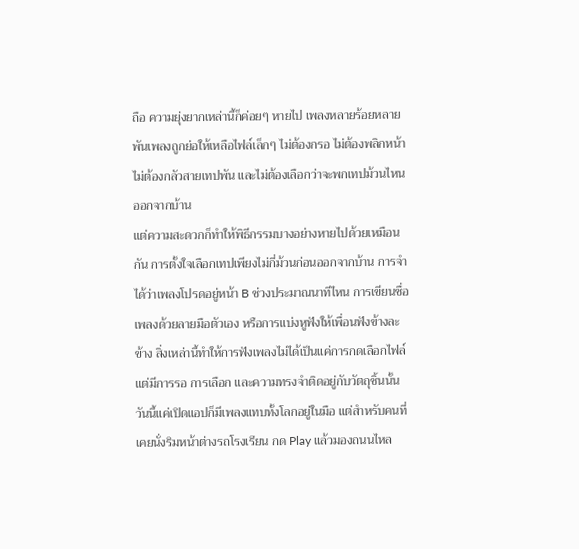ถือ ความยุ่งยากเหล่านี้ก็ค่อยๆ หายไป เพลงหลายร้อยหลายพันเพลงถูกย่อให้เหลือไฟล์เล็กๆ ไม่ต้องกรอ ไม่ต้องพลิกหน้า ไม่ต้องกลัวสายเทปพัน และไม่ต้องเลือกว่าจะพกเทปม้วนไหนออกจากบ้าน
แต่ความสะดวกก็ทำให้พิธีกรรมบางอย่างหายไปด้วยเหมือนกัน การตั้งใจเลือกเทปเพียงไม่กี่ม้วนก่อนออกจากบ้าน การจำได้ว่าเพลงโปรดอยู่หน้า B ช่วงประมาณนาทีไหน การเขียนชื่อเพลงด้วยลายมือตัวเอง หรือการแบ่งหูฟังให้เพื่อนฟังข้างละข้าง สิ่งเหล่านี้ทำให้การฟังเพลงไม่ได้เป็นแค่การกดเลือกไฟล์ แต่มีการรอ การเลือก และความทรงจำติดอยู่กับวัตถุชิ้นนั้น
วันนี้แค่เปิดแอปก็มีเพลงแทบทั้งโลกอยู่ในมือ แต่สำหรับคนที่เคยนั่งริมหน้าต่างรถโรงเรียน กด Play แล้วมองถนนไหล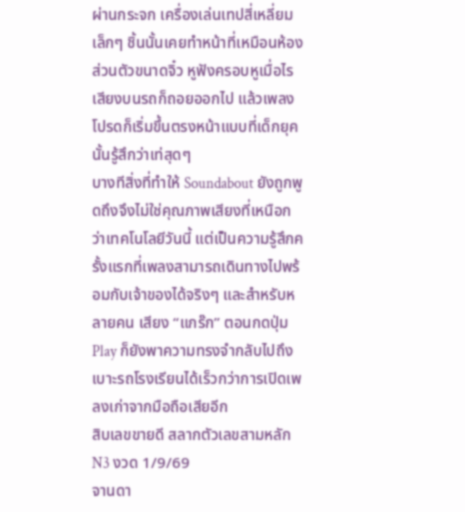ผ่านกระจก เครื่องเล่นเทปสี่เหลี่ยมเล็กๆ ชิ้นนั้นเคยทำหน้าที่เหมือนห้องส่วนตัวขนาดจิ๋ว หูฟังครอบหูเมื่อไร เสียงบนรถก็ถอยออกไป แล้วเพลงโปรดก็เริ่มขึ้นตรงหน้าแบบที่เด็กยุคนั้นรู้สึกว่าเท่สุดๆ
บางทีสิ่งที่ทำให้ Soundabout ยังถูกพูดถึงจึงไม่ใช่คุณภาพเสียงที่เหนือกว่าเทคโนโลยีวันนี้ แต่เป็นความรู้สึกครั้งแรกที่เพลงสามารถเดินทางไปพร้อมกับเจ้าของได้จริงๆ และสำหรับหลายคน เสียง “แกร๊ก” ตอนกดปุ่ม Play ก็ยังพาความทรงจำกลับไปถึงเบาะรถโรงเรียนได้เร็วกว่าการเปิดเพลงเก่าจากมือถือเสียอีก
สิบเลขขายดี สลากตัวเลขสามหลัก N3 งวด 1/9/69
จานดา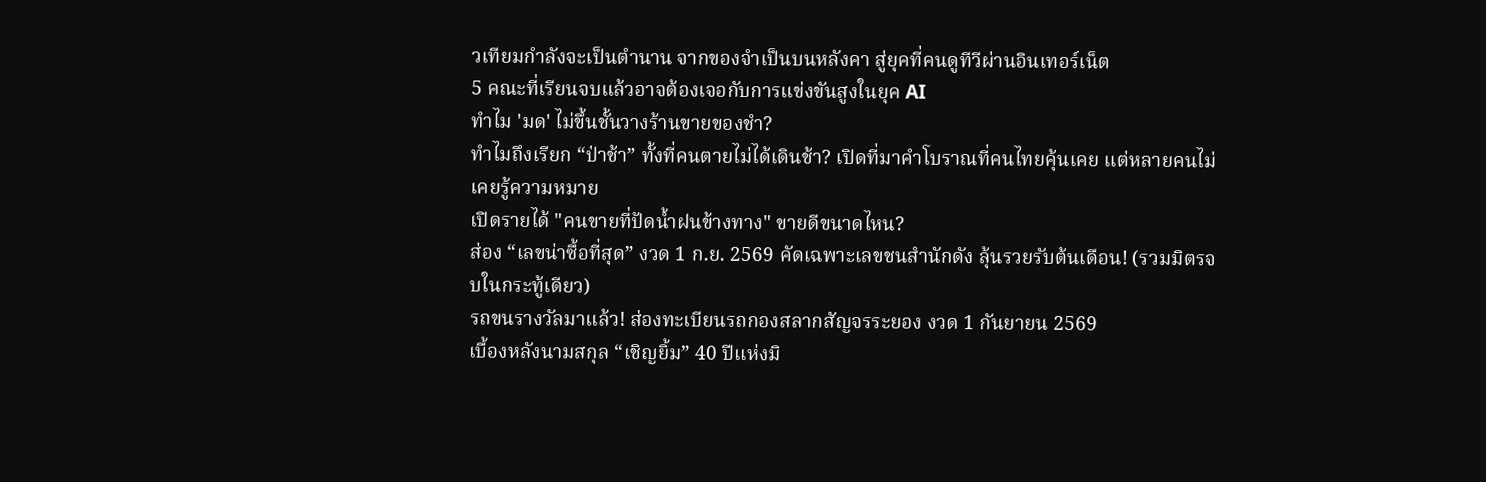วเทียมกำลังจะเป็นตำนาน จากของจำเป็นบนหลังคา สู่ยุคที่คนดูทีวีผ่านอินเทอร์เน็ต
5 คณะที่เรียนจบแล้วอาจต้องเจอกับการแข่งขันสูงในยุค AI
ทำไม 'มด' ไม่ขึ้นชั้นวางร้านขายของชำ?
ทำไมถึงเรียก “ป่าช้า” ทั้งที่คนตายไม่ได้เดินช้า? เปิดที่มาคำโบราณที่คนไทยคุ้นเคย แต่หลายคนไม่เคยรู้ความหมาย
เปิดรายได้ "คนขายที่ปัดน้ำฝนข้างทาง" ขายดีขนาดไหน?
ส่อง “เลขน่าซื้อที่สุด” งวด 1 ก.ย. 2569 คัดเฉพาะเลขชนสำนักดัง ลุ้นรวยรับต้นเดือน! (รวมมิตรจบในกระทู้เดียว)
รถขนรางวัลมาแล้ว! ส่องทะเบียนรถกองสลากสัญจรระยอง งวด 1 กันยายน 2569
เบื้องหลังนามสกุล “เชิญยิ้ม” 40 ปีแห่งมิ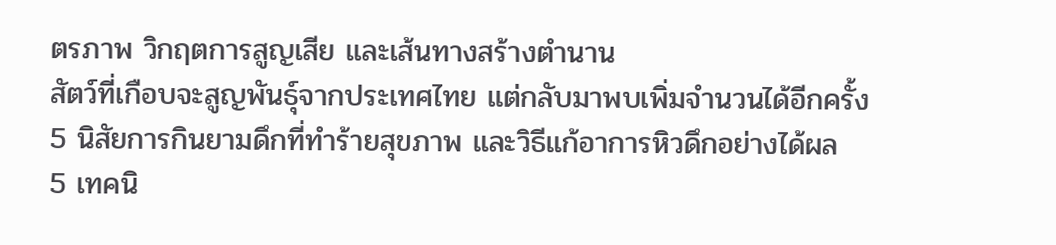ตรภาพ วิกฤตการสูญเสีย และเส้นทางสร้างตำนาน
สัตว์ที่เกือบจะสูญพันธุ์จากประเทศไทย แต่กลับมาพบเพิ่มจำนวนได้อีกครั้ง
5 นิสัยการกินยามดึกที่ทำร้ายสุขภาพ และวิธีแก้อาการหิวดึกอย่างได้ผล
5 เทคนิ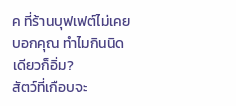ค ที่ร้านบุฟเฟต์ไม่เคยบอกคุณ ทำไมกินนิดเดียวก็อิ่ม?
สัตว์ที่เกือบจะ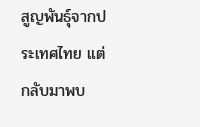สูญพันธุ์จากประเทศไทย แต่กลับมาพบ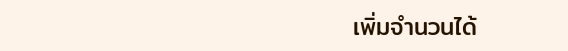เพิ่มจำนวนได้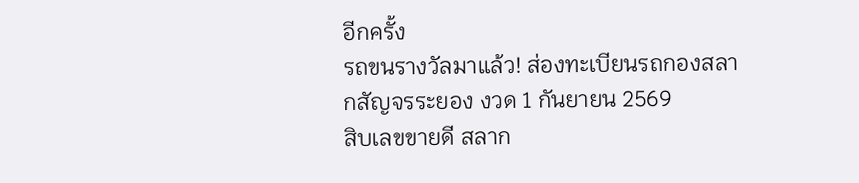อีกครั้ง
รถขนรางวัลมาแล้ว! ส่องทะเบียนรถกองสลากสัญจรระยอง งวด 1 กันยายน 2569
สิบเลขขายดี สลาก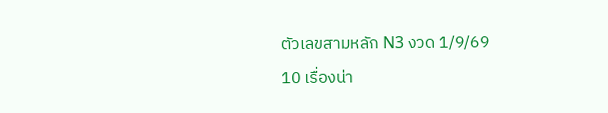ตัวเลขสามหลัก N3 งวด 1/9/69
10 เรื่องน่า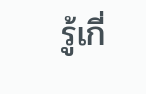รู้เกี่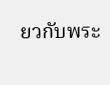ยวกับพระ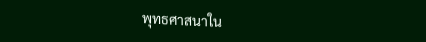พุทธศาสนาใน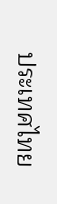ประเทศไทย